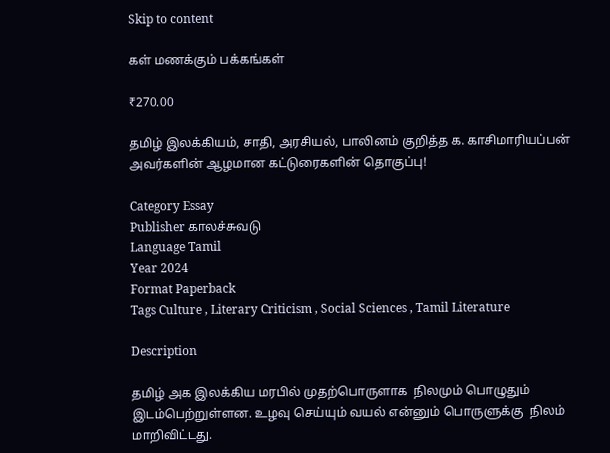Skip to content

கள் மணக்கும் பக்கங்கள்

₹270.00

தமிழ் இலக்கியம், சாதி, அரசியல், பாலினம் குறித்த க. காசிமாரியப்பன் அவர்களின் ஆழமான கட்டுரைகளின் தொகுப்பு!

Category Essay
Publisher காலச்சுவடு
Language Tamil
Year 2024
Format Paperback
Tags Culture , Literary Criticism , Social Sciences , Tamil Literature

Description

தமிழ் அக இலக்கிய மரபில் முதற்பொருளாக  நிலமும் பொழுதும் இடம்பெற்றுள்ளன. உழவு செய்யும் வயல் என்னும் பொருளுக்கு  நிலம் மாறிவிட்டது.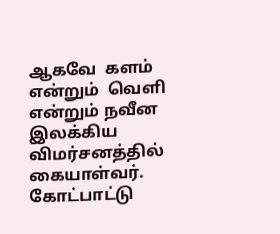ஆகவே  களம் என்றும்  வெளி என்றும் நவீன இலக்கிய விமர்சனத்தில் கையாள்வர். கோட்பாட்டு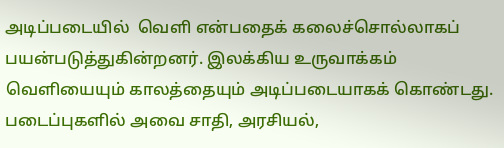அடிப்படையில்  வெளி என்பதைக் கலைச்சொல்லாகப் பயன்படுத்துகின்றனர். இலக்கிய உருவாக்கம் வெளியையும் காலத்தையும் அடிப்படையாகக் கொண்டது. படைப்புகளில் அவை சாதி, அரசியல்,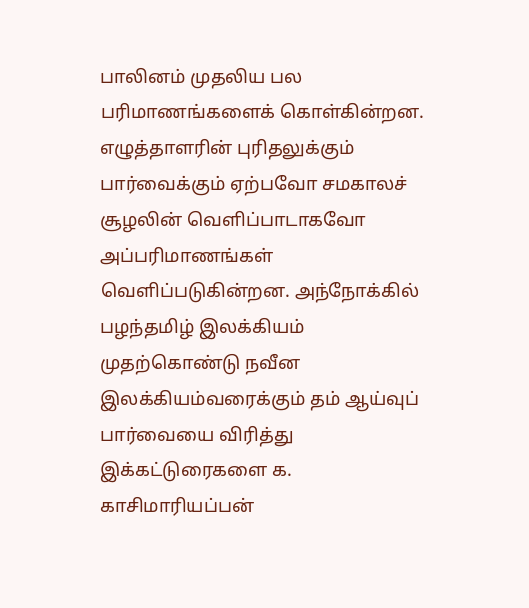பாலினம் முதலிய பல பரிமாணங்களைக் கொள்கின்றன. எழுத்தாளரின் புரிதலுக்கும் பார்வைக்கும் ஏற்பவோ சமகாலச் சூழலின் வெளிப்பாடாகவோ அப்பரிமாணங்கள் வெளிப்படுகின்றன. அந்நோக்கில் பழந்தமிழ் இலக்கியம் முதற்கொண்டு நவீன இலக்கியம்வரைக்கும் தம் ஆய்வுப் பார்வையை விரித்து இக்கட்டுரைகளை க. காசிமாரியப்பன்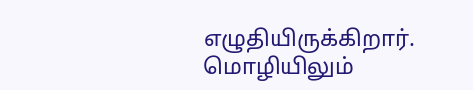எழுதியிருக்கிறார். மொழியிலும்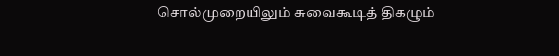சொல்முறையிலும் சுவைகூடித் திகழும்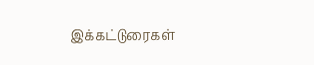இக்கட்டுரைகள்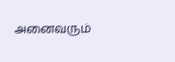அனைவரும்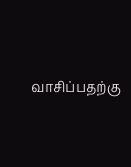வாசிப்பதற்கு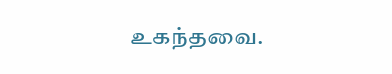உகந்தவை.